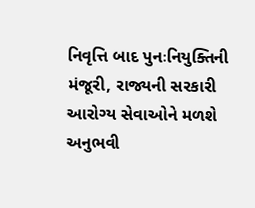નિવૃત્તિ બાદ પુનઃનિયુક્તિની મંજૂરી, રાજ્યની સરકારી આરોગ્ય સેવાઓને મળશે અનુભવી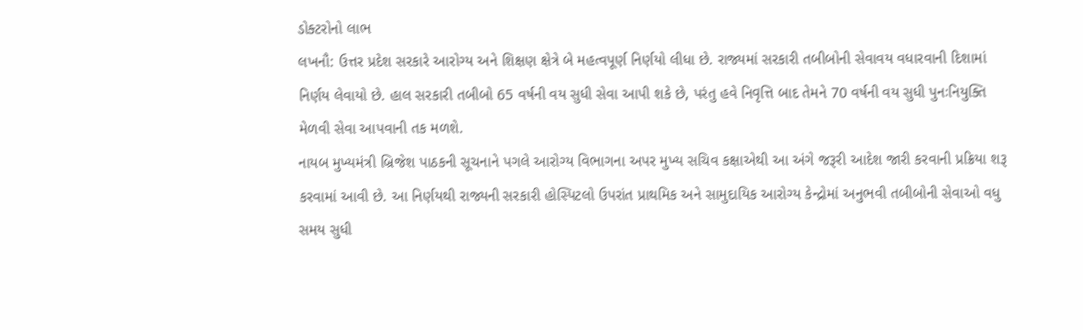ડોક્ટરોનો લાભ
લખનૌ: ઉત્તર પ્રદેશ સરકારે આરોગ્ય અને શિક્ષણ ક્ષેત્રે બે મહત્વપૂર્ણ નિર્ણયો લીધા છે. રાજ્યમાં સરકારી તબીબોની સેવાવય વધારવાની દિશામાં નિર્ણય લેવાયો છે. હાલ સરકારી તબીબો 65 વર્ષની વય સુધી સેવા આપી શકે છે, પરંતુ હવે નિવૃત્તિ બાદ તેમને 70 વર્ષની વય સુધી પુનઃનિયુક્તિ મેળવી સેવા આપવાની તક મળશે.
નાયબ મુખ્યમંત્રી બ્રિજેશ પાઠકની સૂચનાને પગલે આરોગ્ય વિભાગના અપર મુખ્ય સચિવ કક્ષાએથી આ અંગે જરૂરી આદેશ જારી કરવાની પ્રક્રિયા શરૂ કરવામાં આવી છે. આ નિર્ણયથી રાજ્યની સરકારી હોસ્પિટલો ઉપરાંત પ્રાથમિક અને સામુદાયિક આરોગ્ય કેન્દ્રોમાં અનુભવી તબીબોની સેવાઓ વધુ સમય સુધી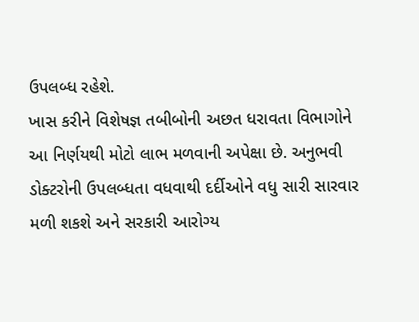ઉપલબ્ધ રહેશે.
ખાસ કરીને વિશેષજ્ઞ તબીબોની અછત ધરાવતા વિભાગોને આ નિર્ણયથી મોટો લાભ મળવાની અપેક્ષા છે. અનુભવી ડોક્ટરોની ઉપલબ્ધતા વધવાથી દર્દીઓને વધુ સારી સારવાર મળી શકશે અને સરકારી આરોગ્ય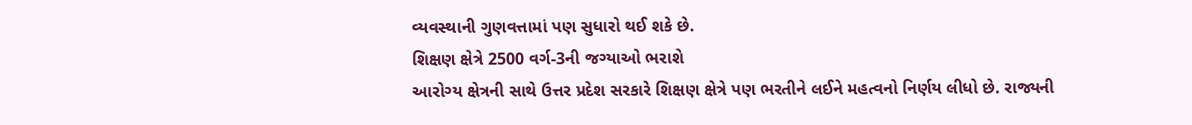વ્યવસ્થાની ગુણવત્તામાં પણ સુધારો થઈ શકે છે.
શિક્ષણ ક્ષેત્રે 2500 વર્ગ-3ની જગ્યાઓ ભરાશે
આરોગ્ય ક્ષેત્રની સાથે ઉત્તર પ્રદેશ સરકારે શિક્ષણ ક્ષેત્રે પણ ભરતીને લઈને મહત્વનો નિર્ણય લીધો છે. રાજ્યની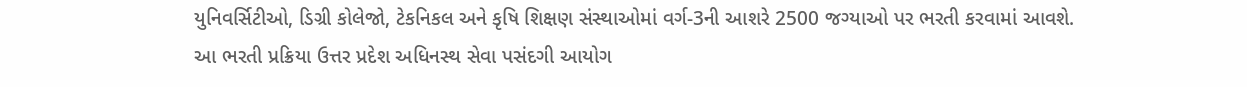યુનિવર્સિટીઓ, ડિગ્રી કોલેજો, ટેકનિકલ અને કૃષિ શિક્ષણ સંસ્થાઓમાં વર્ગ-3ની આશરે 2500 જગ્યાઓ પર ભરતી કરવામાં આવશે.
આ ભરતી પ્રક્રિયા ઉત્તર પ્રદેશ અધિનસ્થ સેવા પસંદગી આયોગ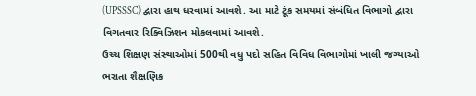(UPSSSC) દ્વારા હાથ ધરવામાં આવશે. આ માટે ટૂંક સમયમાં સંબંધિત વિભાગો દ્વારા વિગતવાર રિક્વિઝિશન મોકલવામાં આવશે.
ઉચ્ચ શિક્ષણ સંસ્થાઓમાં 500થી વધુ પદો સહિત વિવિધ વિભાગોમાં ખાલી જગ્યાઓ ભરાતા શૈક્ષણિક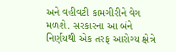અને વહીવટી કામગીરીને વેગ મળશે. સરકારના આ બંને નિર્ણયથી એક તરફ આરોગ્ય ક્ષેત્રે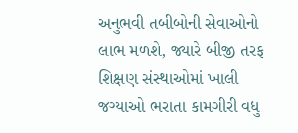અનુભવી તબીબોની સેવાઓનો લાભ મળશે, જ્યારે બીજી તરફ શિક્ષણ સંસ્થાઓમાં ખાલી જગ્યાઓ ભરાતા કામગીરી વધુ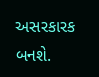અસરકારક બનશે.